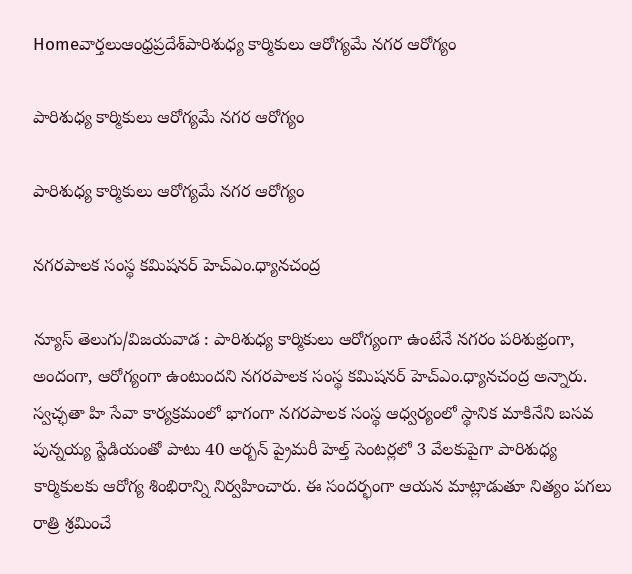Homeవార్తలుఆంధ్రప్రదేశ్‌పారిశుధ్య కార్మికులు ఆరోగ్యమే నగర ఆరోగ్యం

పారిశుధ్య కార్మికులు ఆరోగ్యమే నగర ఆరోగ్యం

పారిశుధ్య కార్మికులు ఆరోగ్యమే నగర ఆరోగ్యం

నగరపాలక సంస్థ కమిషనర్‌ హెచ్‌ఎం.ధ్యానచంద్ర

న్యూస్‌ తెలుగు/విజయవాడ : పారిశుధ్య కార్మికులు ఆరోగ్యంగా ఉంటేనే నగరం పరిశుభ్రంగా, అందంగా, ఆరోగ్యంగా ఉంటుందని నగరపాలక సంస్థ కమిషనర్‌ హెచ్‌ఎం.ధ్యానచంద్ర అన్నారు. స్వచ్ఛతా హి సేవా కార్యక్రమంలో భాగంగా నగరపాలక సంస్థ ఆధ్వర్యంలో స్థానిక మాకినేని బసవ పున్నయ్య స్టేడియంతో పాటు 40 అర్బన్‌ ప్రైమరీ హెల్త్‌ సెంటర్లలో 3 వేలకుపైగా పారిశుధ్య కార్మికులకు ఆరోగ్య శింభిరాన్ని నిర్వహించారు. ఈ సందర్భంగా ఆయన మాట్లాడుతూ నిత్యం పగలు రాత్రి శ్రమించే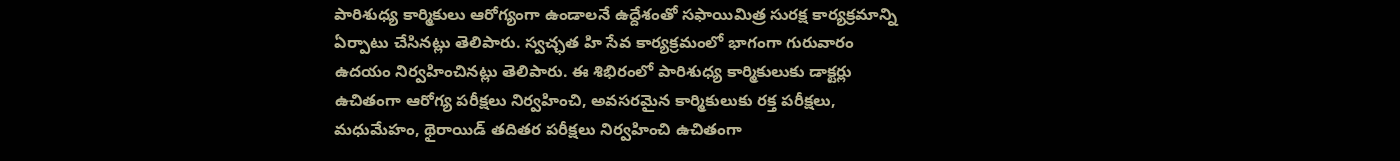పారిశుధ్య కార్మికులు ఆరోగ్యంగా ఉండాలనే ఉద్దేశంతో సఫాయిమిత్ర సురక్ష కార్యక్రమాన్ని ఏర్పాటు చేసినట్లు తెలిపారు. స్వచ్ఛత హి సేవ కార్యక్రమంలో భాగంగా గురువారం ఉదయం నిర్వహించినట్లు తెలిపారు. ఈ శిభిరంలో పారిశుధ్య కార్మికులుకు డాక్టర్లు ఉచితంగా ఆరోగ్య పరీక్షలు నిర్వహించి, అవసరమైన కార్మికులుకు రక్త పరీక్షలు, మధుమేహం, థైరాయిడ్‌ తదితర పరీక్షలు నిర్వహించి ఉచితంగా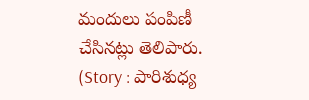మందులు పంపిణీ చేసినట్లు తెలిపారు. (Story : పారిశుధ్య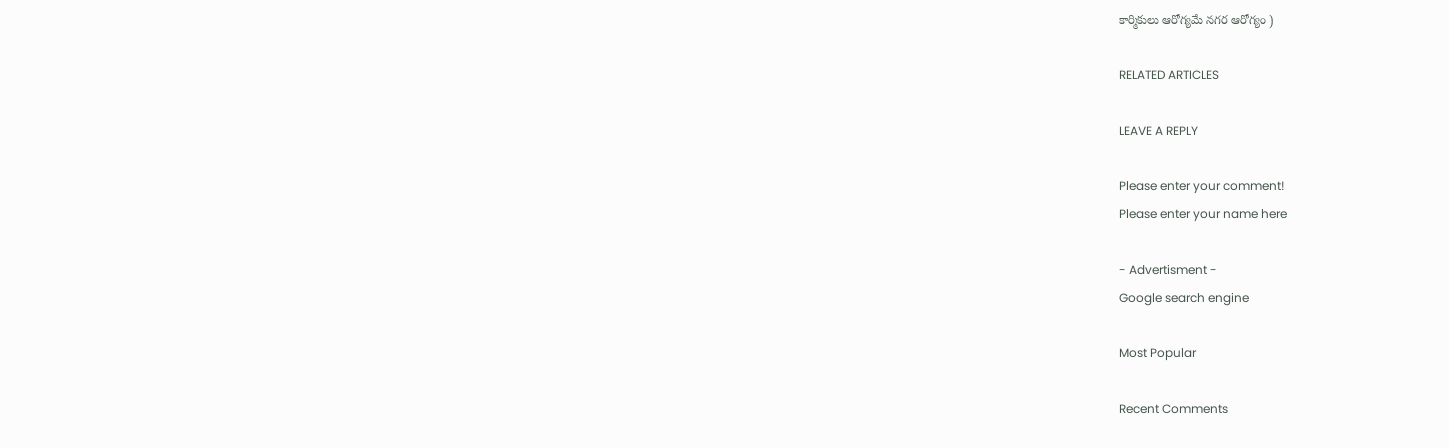కార్మికులు ఆరోగ్యమే నగర ఆరోగ్యం )

RELATED ARTICLES

LEAVE A REPLY

Please enter your comment!
Please enter your name here

- Advertisment -
Google search engine

Most Popular

Recent Comments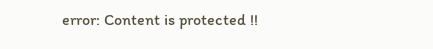error: Content is protected !!